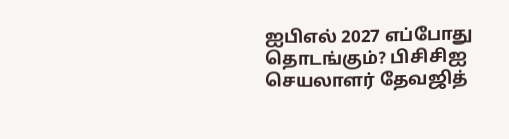ஐபிஎல் 2027 எப்போது தொடங்கும்? பிசிசிஐ செயலாளர் தேவஜித்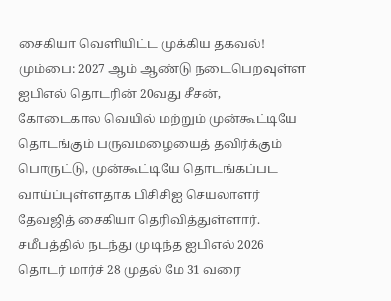சைகியா வெளியிட்ட முக்கிய தகவல்!
மும்பை: 2027 ஆம் ஆண்டு நடைபெறவுள்ள ஐபிஎல் தொடரின் 20வது சீசன், கோடைகால வெயில் மற்றும் முன்கூட்டியே தொடங்கும் பருவமழையைத் தவிர்க்கும் பொருட்டு, முன்கூட்டியே தொடங்கப்பட வாய்ப்புள்ளதாக பிசிசிஐ செயலாளர் தேவஜித் சைகியா தெரிவித்துள்ளார். சமீபத்தில் நடந்து முடிந்த ஐபிஎல் 2026 தொடர் மார்ச் 28 முதல் மே 31 வரை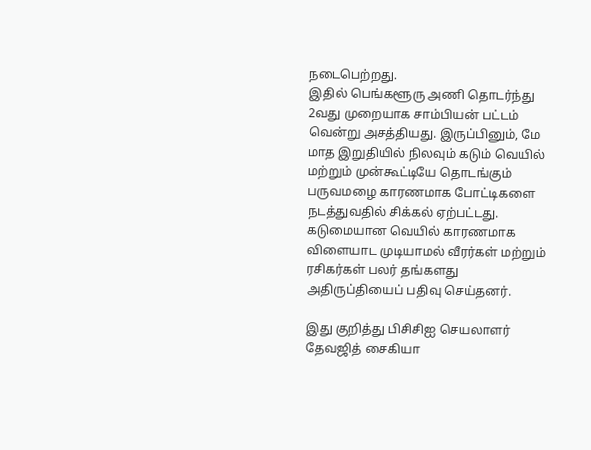நடைபெற்றது.
இதில் பெங்களூரு அணி தொடர்ந்து 2வது முறையாக சாம்பியன் பட்டம் வென்று அசத்தியது. இருப்பினும், மே மாத இறுதியில் நிலவும் கடும் வெயில் மற்றும் முன்கூட்டியே தொடங்கும் பருவமழை காரணமாக போட்டிகளை நடத்துவதில் சிக்கல் ஏற்பட்டது. கடுமையான வெயில் காரணமாக விளையாட முடியாமல் வீரர்கள் மற்றும் ரசிகர்கள் பலர் தங்களது அதிருப்தியைப் பதிவு செய்தனர்.

இது குறித்து பிசிசிஐ செயலாளர் தேவஜித் சைகியா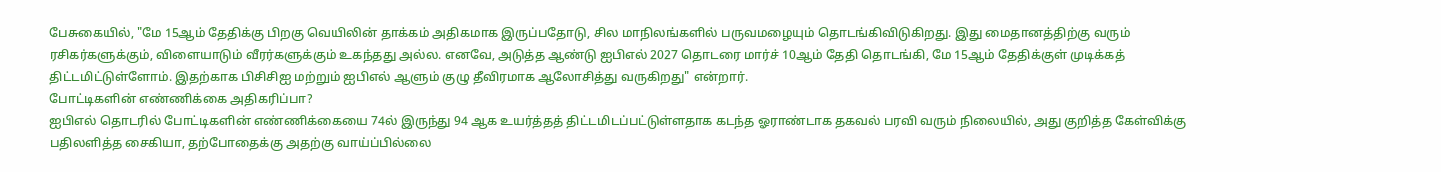பேசுகையில், "மே 15ஆம் தேதிக்கு பிறகு வெயிலின் தாக்கம் அதிகமாக இருப்பதோடு, சில மாநிலங்களில் பருவமழையும் தொடங்கிவிடுகிறது. இது மைதானத்திற்கு வரும் ரசிகர்களுக்கும், விளையாடும் வீரர்களுக்கும் உகந்தது அல்ல. எனவே, அடுத்த ஆண்டு ஐபிஎல் 2027 தொடரை மார்ச் 10ஆம் தேதி தொடங்கி, மே 15ஆம் தேதிக்குள் முடிக்கத் திட்டமிட்டுள்ளோம். இதற்காக பிசிசிஐ மற்றும் ஐபிஎல் ஆளும் குழு தீவிரமாக ஆலோசித்து வருகிறது" என்றார்.
போட்டிகளின் எண்ணிக்கை அதிகரிப்பா?
ஐபிஎல் தொடரில் போட்டிகளின் எண்ணிக்கையை 74ல் இருந்து 94 ஆக உயர்த்தத் திட்டமிடப்பட்டுள்ளதாக கடந்த ஓராண்டாக தகவல் பரவி வரும் நிலையில், அது குறித்த கேள்விக்கு பதிலளித்த சைகியா, தற்போதைக்கு அதற்கு வாய்ப்பில்லை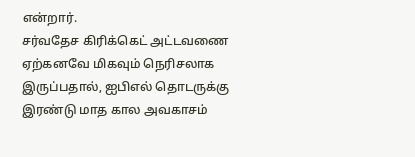என்றார்.
சர்வதேச கிரிக்கெட் அட்டவணை ஏற்கனவே மிகவும் நெரிசலாக இருப்பதால், ஐபிஎல் தொடருக்கு இரண்டு மாத கால அவகாசம்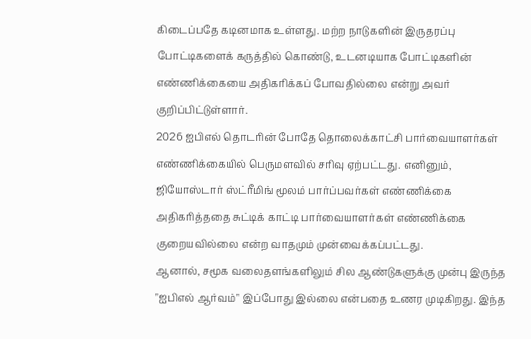கிடைப்பதே கடினமாக உள்ளது. மற்ற நாடுகளின் இருதரப்பு போட்டிகளைக் கருத்தில் கொண்டு, உடனடியாக போட்டிகளின் எண்ணிக்கையை அதிகரிக்கப் போவதில்லை என்று அவர் குறிப்பிட்டுள்ளார்.
2026 ஐபிஎல் தொடரின் போதே தொலைக்காட்சி பார்வையாளர்கள் எண்ணிக்கையில் பெருமளவில் சரிவு ஏற்பட்டது. எனினும், ஜியோஸ்டார் ஸ்ட்ரீமிங் மூலம் பார்ப்பவர்கள் எண்ணிக்கை அதிகரித்ததை சுட்டிக் காட்டி பார்வையாளர்கள் எண்ணிக்கை குறையவில்லை என்ற வாதமும் முன்வைக்கப்பட்டது.
ஆனால், சமூக வலைதளங்களிலும் சில ஆண்டுகளுக்கு முன்பு இருந்த "ஐபிஎல் ஆர்வம்" இப்போது இல்லை என்பதை உணர முடிகிறது. இந்த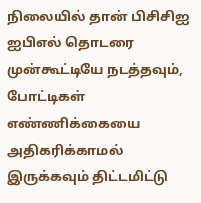நிலையில் தான் பிசிசிஐ ஐபிஎல் தொடரை முன்கூட்டியே நடத்தவும், போட்டிகள் எண்ணிக்கையை அதிகரிக்காமல் இருக்கவும் திட்டமிட்டு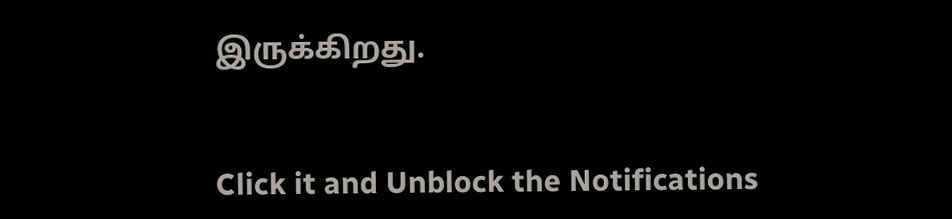இருக்கிறது.


Click it and Unblock the Notifications